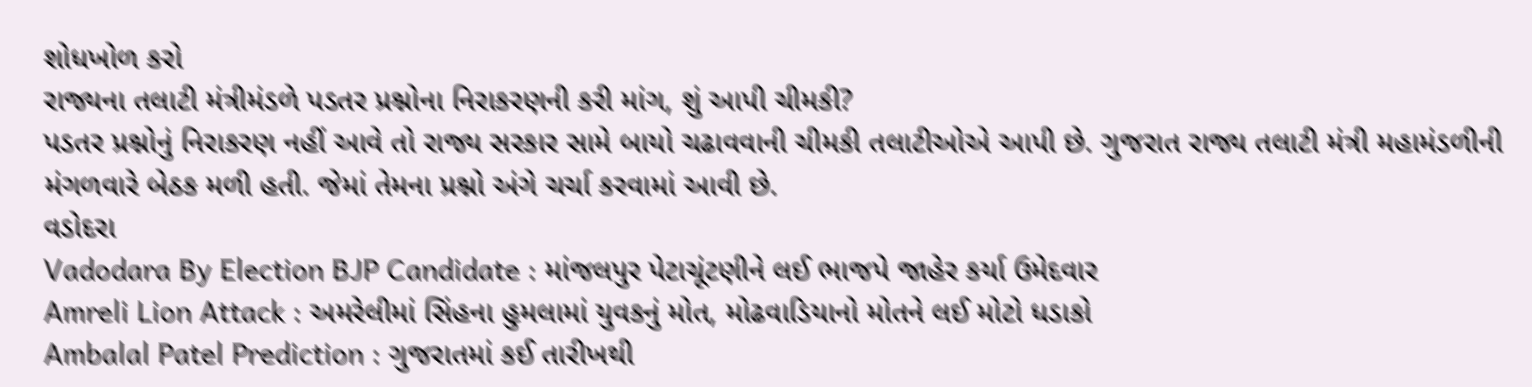શોધખોળ કરો
રાજ્યના તલાટી મંત્રીમંડળે પડતર પ્રશ્નોના નિરાકરણની કરી માંગ, શું આપી ચીમકી?
પડતર પ્રશ્નોનું નિરાકરણ નહીં આવે તો રાજ્ય સરકાર સામે બાયો ચઢાવવાની ચીમકી તલાટીઓએ આપી છે. ગુજરાત રાજ્ય તલાટી મંત્રી મહામંડળીની મંગળવારે બેઠક મળી હતી. જેમાં તેમના પ્રશ્નો અંગે ચર્ચા કરવામાં આવી છે.
વડોદરા
Vadodara By Election BJP Candidate : માંજલપુર પેટાચૂંટણીને લઈ ભાજપે જાહેર કર્યા ઉમેદવાર
Amreli Lion Attack : અમરેલીમાં સિંહના હુમલામાં યુવકનું મોત, મોઢવાડિયાનો મોતને લઈ મોટો ધડાકો
Ambalal Patel Prediction : ગુજરાતમાં કઈ તારીખથી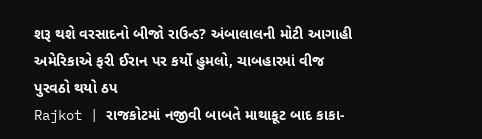શરૂ થશે વરસાદનો બીજો રાઉન્ડ? અંબાલાલની મોટી આગાહી
અમેરિકાએ ફરી ઈરાન પર કર્યો હુમલો, ચાબહારમાં વીજ પુરવઠો થયો ઠપ
Rajkot | રાજકોટમાં નજીવી બાબતે માથાકૂટ બાદ કાકા-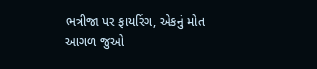ભત્રીજા પર ફાયરિંગ, એકનું મોત
આગળ જુઓ